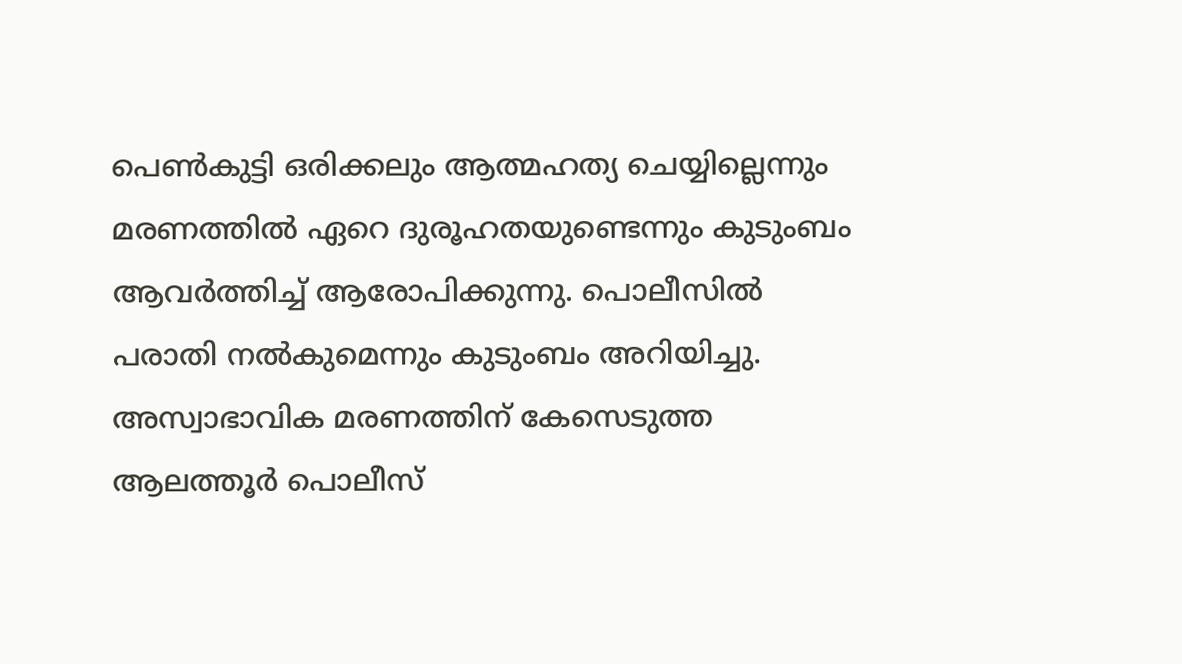പെൺകുട്ടി ഒരിക്കലും ആത്മഹത്യ ചെയ്യില്ലെന്നും മരണത്തിൽ ഏറെ ദുരൂഹതയുണ്ടെന്നും കുടുംബം ആവർത്തിച്ച് ആരോപിക്കുന്നു. പൊലീസിൽ പരാതി നൽകുമെന്നും കുടുംബം അറിയിച്ചു. അസ്വാഭാവിക മരണത്തിന് കേസെടുത്ത ആലത്തൂർ പൊലീസ്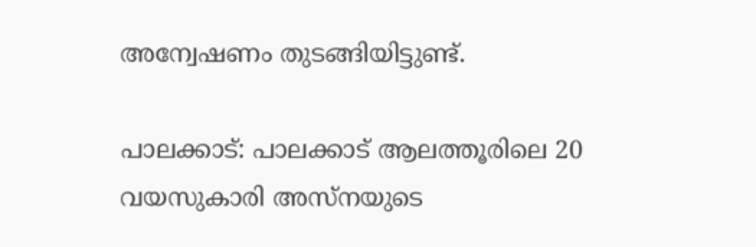അന്വേഷണം തുടങ്ങിയിട്ടുണ്ട്.

പാലക്കാട്: പാലക്കാട് ആലത്തൂരിലെ 20 വയസുകാരി അസ്നയുടെ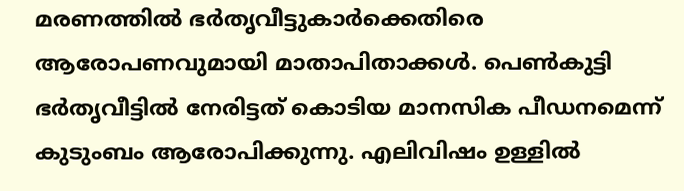മരണത്തിൽ ഭർതൃവീട്ടുകാർക്കെതിരെ ആരോപണവുമായി മാതാപിതാക്കൾ. പെൺകുട്ടി ഭർതൃവീട്ടിൽ നേരിട്ടത് കൊടിയ മാനസിക പീഡനമെന്ന് കുടുംബം ആരോപിക്കുന്നു. എലിവിഷം ഉള്ളിൽ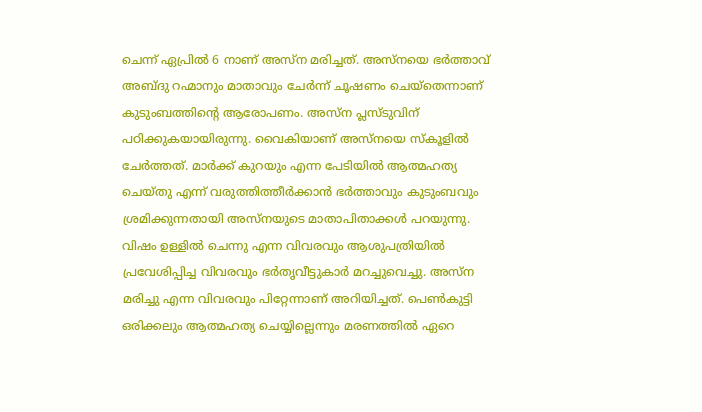ചെന്ന് ഏപ്രിൽ 6 നാണ് അസ്ന മരിച്ചത്. അസ്നയെ ഭർത്താവ് അബ്ദു റഹ്മാനും മാതാവും ചേർന്ന് ചൂഷണം ചെയ്‌തെന്നാണ് കുടുംബത്തിന്റെ ആരോപണം. അസ്ന പ്ലസ്ടുവിന് പഠിക്കുകയായിരുന്നു. വൈകിയാണ് അസ്നയെ സ്കൂളിൽ ചേർത്തത്. മാർക്ക് കുറയും എന്ന പേടിയിൽ ആത്മഹത്യ ചെയ്തു എന്ന് വരുത്തിത്തീർക്കാൻ ഭർത്താവും കുടുംബവും ശ്രമിക്കുന്നതായി അസ്‌നയുടെ മാതാപിതാക്കൾ പറയുന്നു. വിഷം ഉള്ളിൽ ചെന്നു എന്ന വിവരവും ആശുപത്രിയിൽ പ്രവേശിപ്പിച്ച വിവരവും ഭർതൃവീട്ടുകാർ മറച്ചുവെച്ചു. അസ്ന മരിച്ചു എന്ന വിവരവും പിറ്റേന്നാണ് അറിയിച്ചത്. പെൺകുട്ടി ഒരിക്കലും ആത്മഹത്യ ചെയ്യില്ലെന്നും മരണത്തിൽ ഏറെ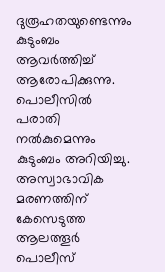ദുരൂഹതയുണ്ടെന്നും കുടുംബം ആവർത്തിച്ച് ആരോപിക്കുന്നു. പൊലീസിൽ പരാതി നൽകുമെന്നും കുടുംബം അറിയിച്ചു. അസ്വാഭാവിക മരണത്തിന് കേസെടുത്ത ആലത്തൂർ പൊലീസ്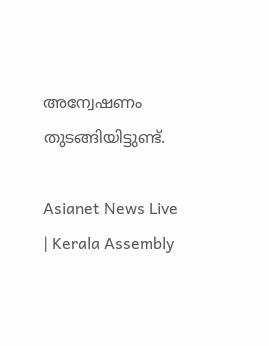അന്വേഷണം തുടങ്ങിയിട്ടുണ്ട്.

Asianet News Live | Kerala Assembly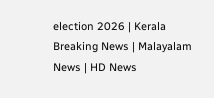election 2026 | Kerala Breaking News | Malayalam News | HD News